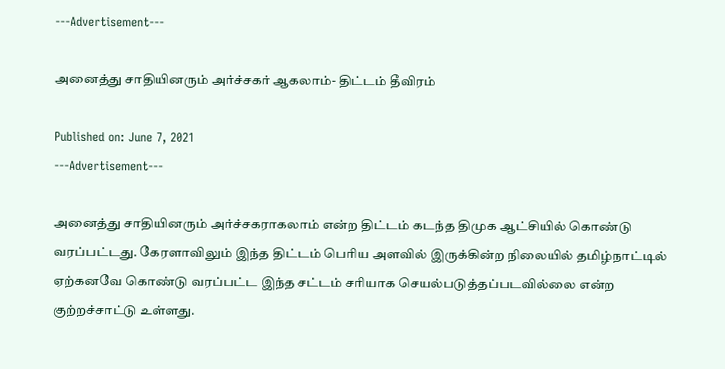---Advertisement---

அனைத்து சாதியினரும் அர்ச்சகர் ஆகலாம்- திட்டம் தீவிரம்

Published on: June 7, 2021
---Advertisement---

அனைத்து சாதியினரும் அர்ச்சகராகலாம் என்ற திட்டம் கடந்த திமுக ஆட்சியில் கொண்டு வரப்பட்டது. கேரளாவிலும் இந்த திட்டம் பெரிய அளவில் இருக்கின்ற நிலையில் தமிழ்நாட்டில் ஏற்கனவே கொண்டு வரப்பட்ட இந்த சட்டம் சரியாக செயல்படுத்தப்படவில்லை என்ற குற்றச்சாட்டு உள்ளது.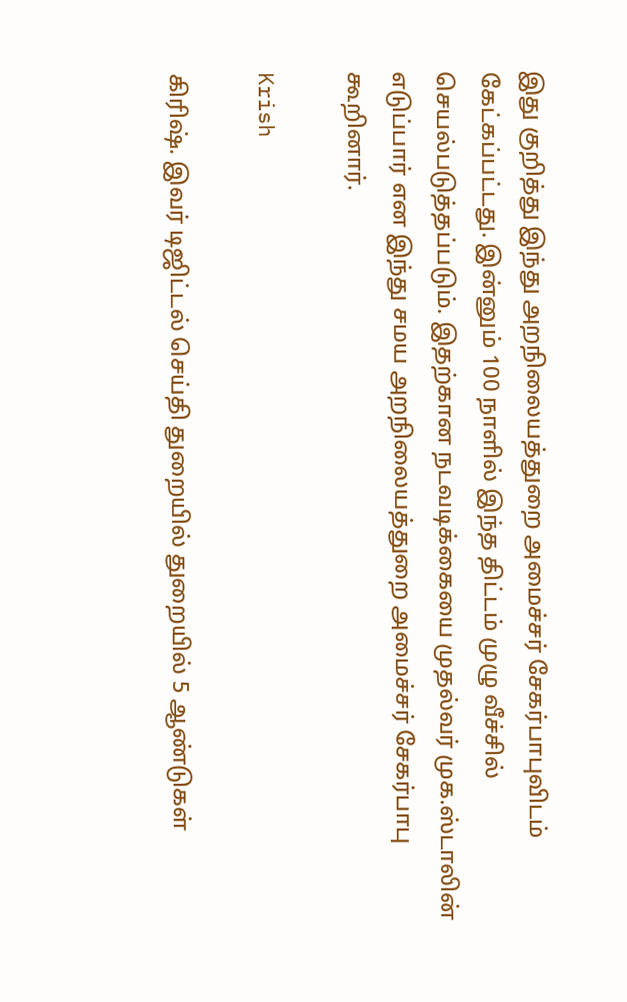இது குறித்து இந்து அறநிலையத்துறை அமைச்சர் சேகர்பாபுவிடம் கேட்கப்பட்டது. இன்னும் 100 நாளில் இந்த திட்டம் முழு வீச்சில் செயல்படுத்தப்படும். இதற்கான நடவடிக்கையை முதல்வர் முக.ஸ்டாலின் எடுப்பார் என இந்து சமய அறநிலையத்துறை அமைச்சர் சேகர்பாபு கூறினார்.

Krish

கிரிஷ். இவர் டிஜிட்டல் செய்தி துறையில் துறையில் 5 ஆண்டுகள்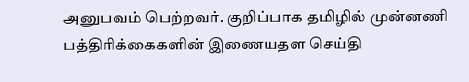அனுபவம் பெற்றவர். குறிப்பாக தமிழில் முன்னணி பத்திரிக்கைகளின் இணையதள செய்தி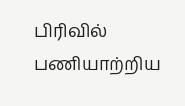பிரிவில் பணியாற்றிய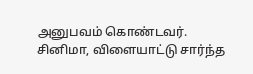அனுபவம் கொண்டவர். சினிமா, விளையாட்டு சார்ந்த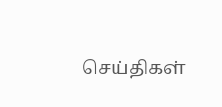செய்திகள்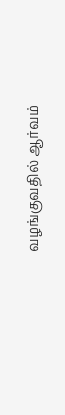வழங்குவதில் ஆர்வம்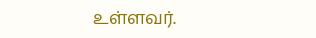உள்ளவர்.